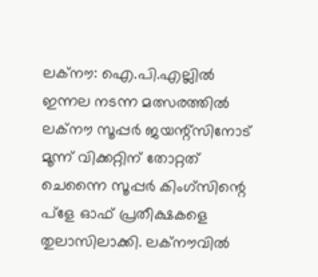ലക്നൗ: ഐ.പി.എല്ലിൽ ഇന്നല നടന്ന മത്സരത്തിൽ ലക്നൗ സൂപ്പർ ജയന്റ്സിനോട് മൂന്ന് വിക്കറ്റിന് തോറ്റത് ചെന്നൈ സൂപ്പർ കിംഗ്സിന്റെ പ്ളേ ഓഫ് പ്രതീക്ഷകളെ തുലാസിലാക്കി. ലക്നൗവിൽ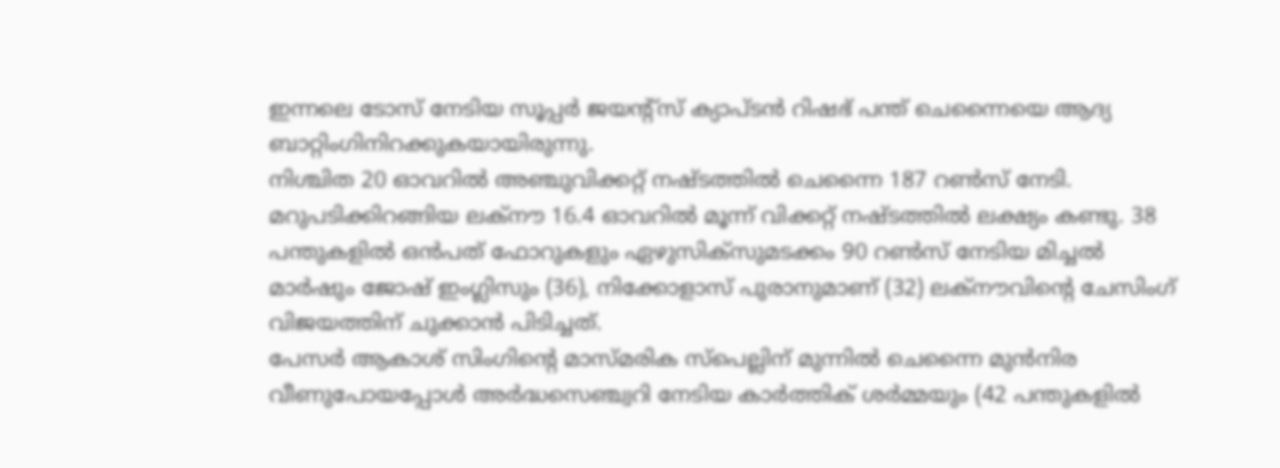ഇന്നലെ ടോസ് നേടിയ സൂപ്പർ ജയന്റ്സ് ക്യാപ്ടൻ റിഷഭ് പന്ത് ചെന്നൈയെ ആദ്യ ബാറ്റിംഗിനിറക്കുകയായിരുന്നു.
നിശ്ചിത 20 ഓവറിൽ അഞ്ചുവിക്കറ്റ് നഷ്ടത്തിൽ ചെന്നൈ 187 റൺസ് നേടി. മറുപടിക്കിറങ്ങിയ ലക്നൗ 16.4 ഓവറിൽ മൂന്ന് വിക്കറ്റ് നഷ്ടത്തിൽ ലക്ഷ്യം കണ്ടു. 38 പന്തുകളിൽ ഒൻപത് ഫോറുകളും ഏഴുസിക്സുമടക്കം 90 റൺസ് നേടിയ മിച്ചൽ മാർഷും ജോഷ് ഇംഗ്ലിസും (36), നിക്കോളാസ് പുരാനുമാണ് (32) ലക്നൗവിന്റെ ചേസിംഗ് വിജയത്തിന് ചുക്കാൻ പിടിച്ചത്.
പേസർ ആകാശ് സിംഗിന്റെ മാസ്മരിക സ്പെല്ലിന് മുന്നിൽ ചെന്നൈ മുൻനിര വീണുപോയപ്പോൾ അർദ്ധസെഞ്ച്വറി നേടിയ കാർത്തിക് ശർമ്മയും (42 പന്തുകളിൽ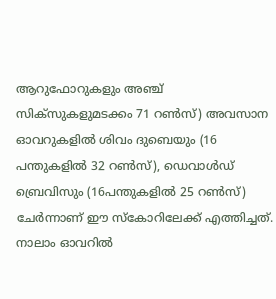ആറുഫോറുകളും അഞ്ച് സിക്സുകളുമടക്കം 71 റൺസ്) അവസാന ഓവറുകളിൽ ശിവം ദുബെയും (16 പന്തുകളിൽ 32 റൺസ്), ഡെവാൾഡ് ബ്രെവിസും (16പന്തുകളിൽ 25 റൺസ്) ചേർന്നാണ് ഈ സ്കോറിലേക്ക് എത്തിച്ചത്.
നാലാം ഓവറിൽ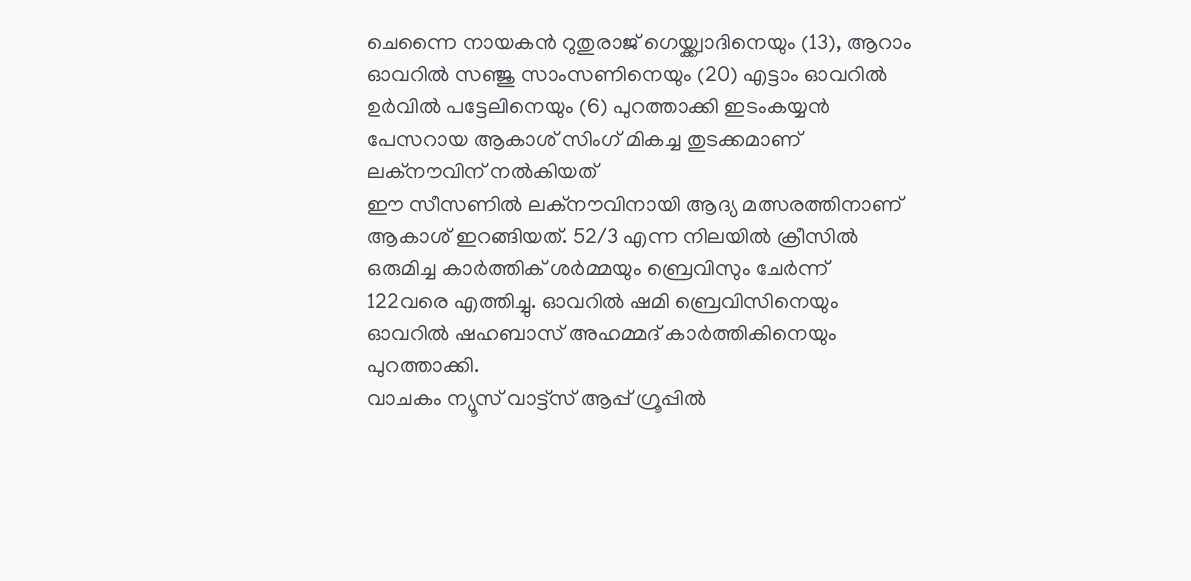ചെന്നൈ നായകൻ റുതുരാജ് ഗെയ്ക്ക്വാദിനെയും (13), ആറാം ഓവറിൽ സഞ്ജു സാംസണിനെയും (20) എട്ടാം ഓവറിൽ ഉർവിൽ പട്ടേലിനെയും (6) പുറത്താക്കി ഇടംകയ്യൻ പേസറായ ആകാശ് സിംഗ് മികച്ച തുടക്കമാണ് ലക്നൗവിന് നൽകിയത്
ഈ സീസണിൽ ലക്നൗവിനായി ആദ്യ മത്സരത്തിനാണ് ആകാശ് ഇറങ്ങിയത്. 52/3 എന്ന നിലയിൽ ക്രീസിൽ ഒരുമിച്ച കാർത്തിക് ശർമ്മയും ബ്രെവിസും ചേർന്ന് 122വരെ എത്തിച്ചു. ഓവറിൽ ഷമി ബ്രെവിസിനെയും ഓവറിൽ ഷഹബാസ് അഹമ്മദ് കാർത്തികിനെയും പുറത്താക്കി.
വാചകം ന്യൂസ് വാട്ട്സ് ആപ്പ് ഗ്രൂപ്പിൽ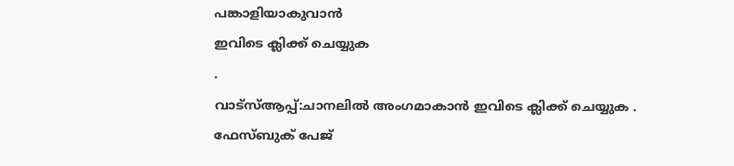പങ്കാളിയാകുവാൻ
ഇവിടെ ക്ലിക്ക് ചെയ്യുക
.
വാട്സ്ആപ്പ്:ചാനലിൽ അംഗമാകാൻ ഇവിടെ ക്ലിക്ക് ചെയ്യുക .
ഫേസ്ബുക് പേജ്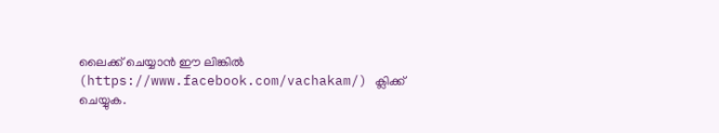ലൈക്ക് ചെയ്യാൻ ഈ ലിങ്കിൽ (https://www.facebook.com/vachakam/) ക്ലിക്ക് ചെയ്യുക.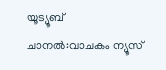യൂട്യൂബ് ചാനൽ:വാചകം ന്യൂസ്